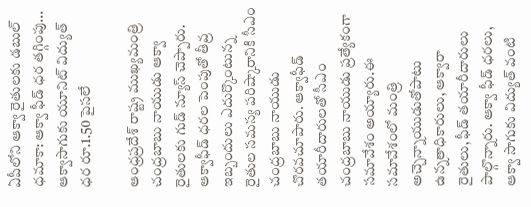ఏపీలోని ఆక్వా రైతులకు డబుల్ ధమాకా: ఆక్వా ఫీడ్ ధర తగ్గింపు... ఆక్వాసాగుకు యూనిట్ విద్యుత్ ధర రూ.1.50 పైసలే

ఆంధ్రప్రదేశ్ రాష్ట్ర ముఖ్యమంత్రి చంద్రబాబు నాయుడు ఆక్వా రైతులకు గుడ్ న్యూస్ చెప్పారు. ఆక్వాఫీడ్ ధరల పెంపుతో తీవ్ర ఇబ్బందులు ఎదుర్కొంటున్న రైతుల సమస్య పరిష్కారానికి సీఎం చంద్రబాబు నాయుడు చొరవచూపారు. ఆక్వాఫీడ్ తయారీదారులతో సీఎం చంద్రబాబు నాయుడు ప్రత్యేకంగా సమావేశం అయ్యారు.ఈ సమావేశంలో మంత్రి అచ్చెన్నాయుడుతోపాటు ఉన్నతాధికారులు, ఆక్వారా రైతులు, ఫీడ్ తయారీదారులు పాల్గొన్నారు. ఆక్వా ఫీడ్ ధరలు, ఆక్వా సాగుకు విద్యుత్ వంటి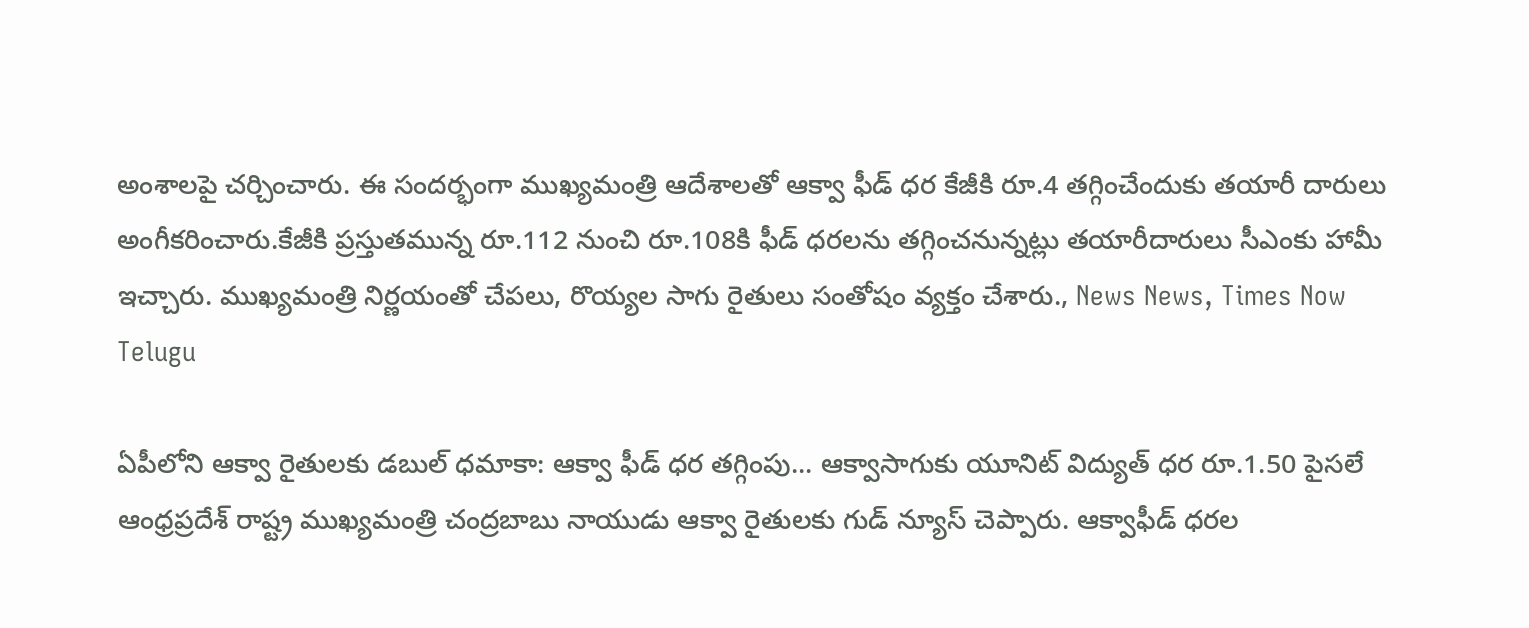అంశాలపై చర్చించారు. ఈ సందర్భంగా ముఖ్యమంత్రి ఆదేశాలతో ఆక్వా ఫీడ్ ధర కేజీకి రూ.4 తగ్గించేందుకు తయారీ దారులు అంగీకరించారు.కేజీకి ప్రస్తుతమున్న రూ.112 నుంచి రూ.108కి ఫీడ్ ధరలను తగ్గించనున్నట్లు తయారీదారులు సీఎంకు హామీ ఇచ్చారు. ముఖ్యమంత్రి నిర్ణయంతో చేపలు, రొయ్యల సాగు రైతులు సంతోషం వ్యక్తం చేశారు., News News, Times Now Telugu

ఏపీలోని ఆక్వా రైతులకు డబుల్ ధమాకా: ఆక్వా ఫీడ్ ధర తగ్గింపు... ఆక్వాసాగుకు యూనిట్ విద్యుత్ ధర రూ.1.50 పైసలే
ఆంధ్రప్రదేశ్ రాష్ట్ర ముఖ్యమంత్రి చంద్రబాబు నాయుడు ఆక్వా రైతులకు గుడ్ న్యూస్ చెప్పారు. ఆక్వాఫీడ్ ధరల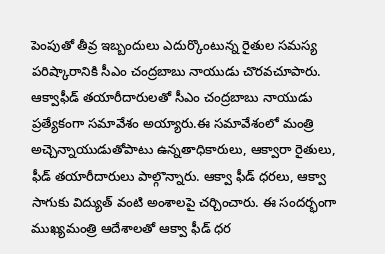పెంపుతో తీవ్ర ఇబ్బందులు ఎదుర్కొంటున్న రైతుల సమస్య పరిష్కారానికి సీఎం చంద్రబాబు నాయుడు చొరవచూపారు. ఆక్వాఫీడ్ తయారీదారులతో సీఎం చంద్రబాబు నాయుడు ప్రత్యేకంగా సమావేశం అయ్యారు.ఈ సమావేశంలో మంత్రి అచ్చెన్నాయుడుతోపాటు ఉన్నతాధికారులు, ఆక్వారా రైతులు, ఫీడ్ తయారీదారులు పాల్గొన్నారు. ఆక్వా ఫీడ్ ధరలు, ఆక్వా సాగుకు విద్యుత్ వంటి అంశాలపై చర్చించారు. ఈ సందర్భంగా ముఖ్యమంత్రి ఆదేశాలతో ఆక్వా ఫీడ్ ధర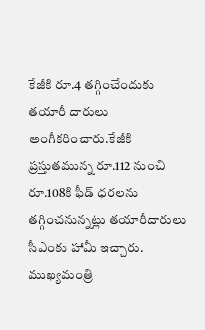కేజీకి రూ.4 తగ్గించేందుకు తయారీ దారులు అంగీకరించారు.కేజీకి ప్రస్తుతమున్న రూ.112 నుంచి రూ.108కి ఫీడ్ ధరలను తగ్గించనున్నట్లు తయారీదారులు సీఎంకు హామీ ఇచ్చారు. ముఖ్యమంత్రి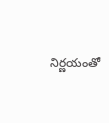నిర్ణయంతో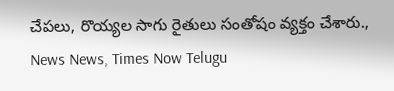చేపలు, రొయ్యల సాగు రైతులు సంతోషం వ్యక్తం చేశారు., News News, Times Now Telugu